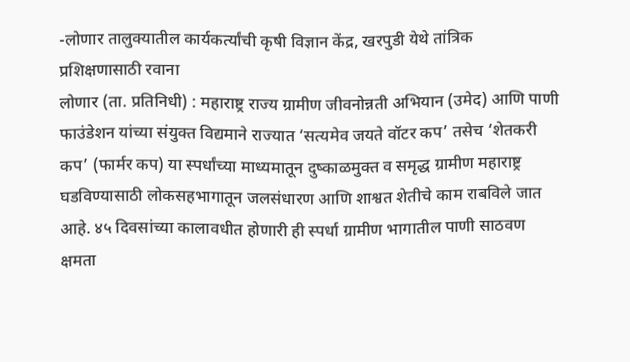-लोणार तालुक्यातील कार्यकर्त्यांची कृषी विज्ञान केंद्र, खरपुडी येथे तांत्रिक प्रशिक्षणासाठी रवाना
लोणार (ता. प्रतिनिधी) : महाराष्ट्र राज्य ग्रामीण जीवनोन्नती अभियान (उमेद) आणि पाणी फाउंडेशन यांच्या संयुक्त विद्यमाने राज्यात ‘सत्यमेव जयते वॉटर कप’ तसेच ‘शेतकरी कप’ (फार्मर कप) या स्पर्धांच्या माध्यमातून दुष्काळमुक्त व समृद्ध ग्रामीण महाराष्ट्र घडविण्यासाठी लोकसहभागातून जलसंधारण आणि शाश्वत शेतीचे काम राबविले जात आहे. ४५ दिवसांच्या कालावधीत होणारी ही स्पर्धा ग्रामीण भागातील पाणी साठवण क्षमता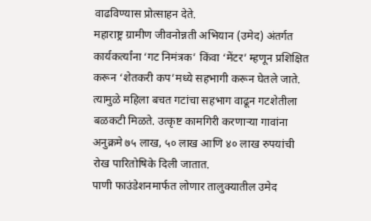वाढविण्यास प्रोत्साहन देते.
महाराष्ट्र ग्रामीण जीवनोन्नती अभियान (उमेद) अंतर्गत कार्यकर्त्यांना ‘गट निमंत्रक’ किंवा ‘मेंटर’ म्हणून प्रशिक्षित करून ‘शेतकरी कप’मध्ये सहभागी करून घेतले जाते. त्यामुळे महिला बचत गटांचा सहभाग वाढून गटशेतीला बळकटी मिळते. उत्कृष्ट कामगिरी करणाऱ्या गावांना अनुक्रमे ७५ लाख, ५० लाख आणि ४० लाख रुपयांची रोख पारितोषिके दिली जातात.
पाणी फाउंडेशनमार्फत लोणार तालुक्यातील उमेद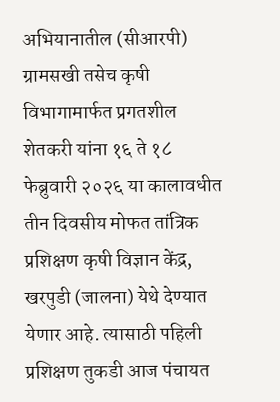अभियानातील (सीआरपी) ग्रामसखी तसेच कृषी विभागामार्फत प्रगतशील शेतकरी यांना १६ ते १८ फेब्रुवारी २०२६ या कालावधीत तीन दिवसीय मोफत तांत्रिक प्रशिक्षण कृषी विज्ञान केंद्र, खरपुडी (जालना) येथे देण्यात येणार आहे. त्यासाठी पहिली प्रशिक्षण तुकडी आज पंचायत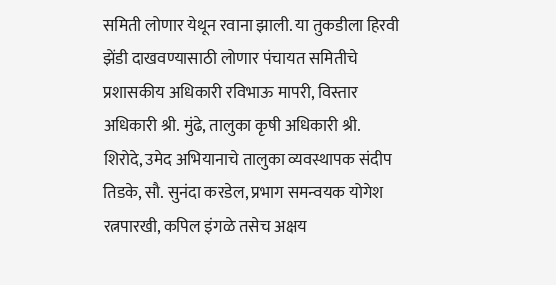समिती लोणार येथून रवाना झाली. या तुकडीला हिरवी झेंडी दाखवण्यासाठी लोणार पंचायत समितीचे प्रशासकीय अधिकारी रविभाऊ मापरी, विस्तार अधिकारी श्री. मुंढे, तालुका कृषी अधिकारी श्री. शिरोदे, उमेद अभियानाचे तालुका व्यवस्थापक संदीप तिडके, सौ. सुनंदा करडेल, प्रभाग समन्वयक योगेश रत्नपारखी, कपिल इंगळे तसेच अक्षय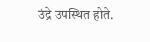उंद्रे उपस्थित होते.